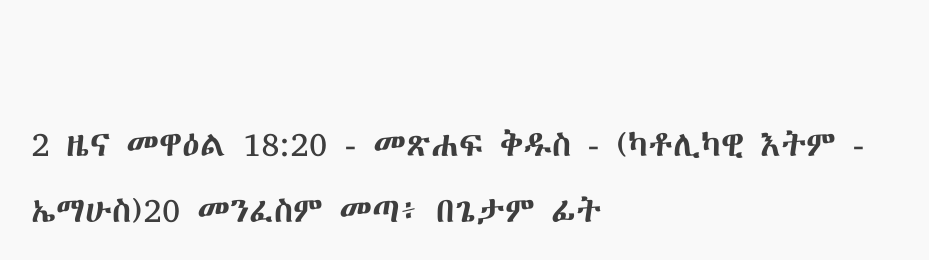2 ዜና መዋዕል 18:20 - መጽሐፍ ቅዱስ - (ካቶሊካዊ እትም - ኤማሁስ)20 መንፈስም መጣ፥ በጌታም ፊት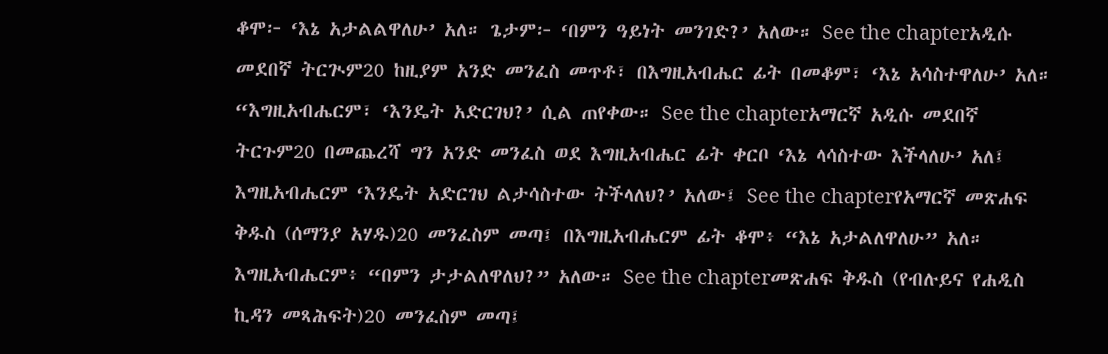ቆሞ፦ ‘እኔ አታልልዋለሁ’ አለ። ጌታም፦ ‘በምን ዓይነት መንገድ?’ አለው። See the chapterአዲሱ መደበኛ ትርጒም20 ከዚያም አንድ መንፈስ መጥቶ፣ በእግዚአብሔር ፊት በመቆም፣ ‘እኔ አሳስተዋለሁ’ አለ። “እግዚአብሔርም፣ ‘እንዴት አድርገህ?’ ሲል ጠየቀው። See the chapterአማርኛ አዲሱ መደበኛ ትርጉም20 በመጨረሻ ግን አንድ መንፈስ ወደ እግዚአብሔር ፊት ቀርቦ ‘እኔ ላሳስተው እችላለሁ’ አለ፤ እግዚአብሔርም ‘እንዴት አድርገህ ልታሳስተው ትችላለህ?’ አለው፤ See the chapterየአማርኛ መጽሐፍ ቅዱስ (ሰማንያ አሃዱ)20 መንፈስም መጣ፤ በእግዚአብሔርም ፊት ቆሞ፥ “እኔ አታልለዋለሁ” አለ። እግዚአብሔርም፥ “በምን ታታልለዋለህ?” አለው። See the chapterመጽሐፍ ቅዱስ (የብሉይና የሐዲስ ኪዳን መጻሕፍት)20 መንፈስም መጣ፤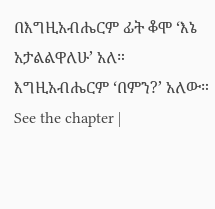በእግዚአብሔርም ፊት ቆሞ ‘እኔ አታልልዋለሁ’ አለ። እግዚአብሔርም ‘በምን?’ አለው። See the chapter |